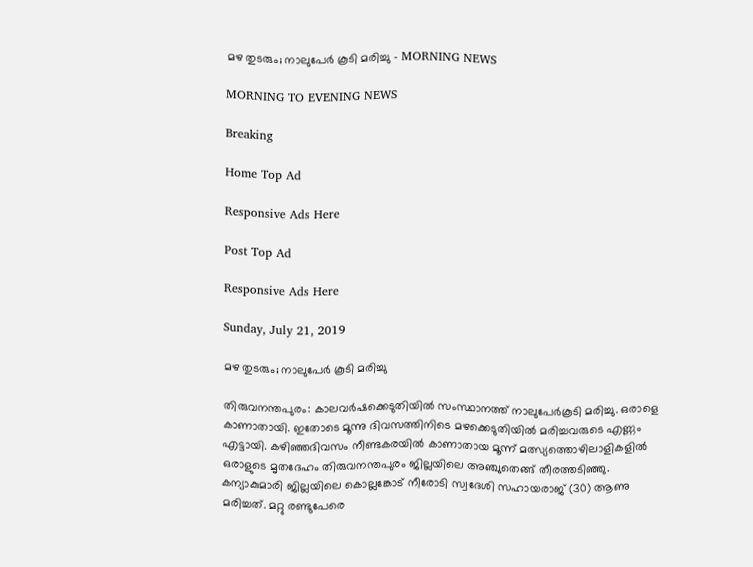മഴ തുടരും; നാലുപേർ കൂടി മരിച്ചു - MORNING NEWS

MORNING TO EVENING NEWS

Breaking

Home Top Ad

Responsive Ads Here

Post Top Ad

Responsive Ads Here

Sunday, July 21, 2019

മഴ തുടരും; നാലുപേർ കൂടി മരിച്ചു

തിരുവനന്തപുരം: കാലവർഷക്കെടുതിയിൽ സംസ്ഥാനത്ത് നാലുപേർകൂടി മരിച്ചു. ഒരാളെ കാണാതായി. ഇതോടെ മൂന്നു ദിവസത്തിനിടെ മഴക്കെടുതിയിൽ മരിച്ചവരുടെ എണ്ണം എട്ടായി. കഴിഞ്ഞദിവസം നീണ്ടകരയിൽ കാണാതായ മൂന്ന് മത്സ്യത്തൊഴിലാളികളിൽ ഒരാളുടെ മൃതദേഹം തിരുവനന്തപുരം ജില്ലയിലെ അഞ്ചുതെങ്ങ് തീരത്തടിഞ്ഞു. കന്യാകുമാരി ജില്ലയിലെ കൊല്ലങ്കോട് നീരോടി സ്വദേശി സഹായരാജ് (30) ആണു മരിച്ചത്. മറ്റു രണ്ടുപേരെ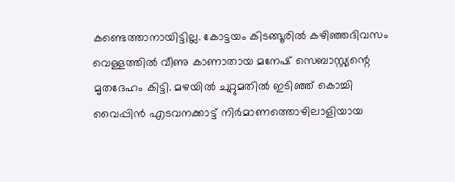കണ്ടെത്താനായിട്ടില്ല. കോട്ടയം കിടങ്ങൂരിൽ കഴിഞ്ഞദിവസം വെള്ളത്തിൽ വീണു കാണാതായ മനേഷ് സെബാസ്റ്റ്യന്റെ മൃതദേഹം കിട്ടി. മഴയിൽ ചുറ്റുമതിൽ ഇടിഞ്ഞ് കൊച്ചി വൈപ്പിൻ എടവനക്കാട്ട് നിർമാണത്തൊഴിലാളിയായ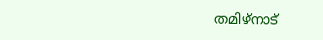തമിഴ്നാട്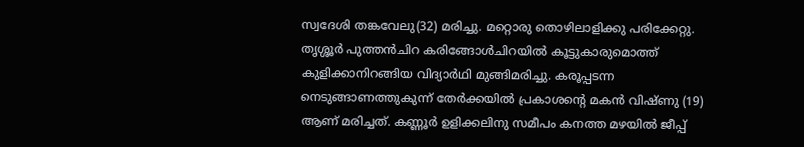സ്വദേശി തങ്കവേലു(32) മരിച്ചു. മറ്റൊരു തൊഴിലാളിക്കു പരിക്കേറ്റു. തൃശ്ശൂർ പുത്തൻചിറ കരിങ്ങോൾചിറയിൽ കൂട്ടുകാരുമൊത്ത് കുളിക്കാനിറങ്ങിയ വിദ്യാർഥി മുങ്ങിമരിച്ചു. കരൂപ്പടന്ന നെടുങ്ങാണത്തുകുന്ന് തേർക്കയിൽ പ്രകാശന്റെ മകൻ വിഷ്ണു (19) ആണ് മരിച്ചത്. കണ്ണൂർ ഉളിക്കലിനു സമീപം കനത്ത മഴയിൽ ജീപ്പ്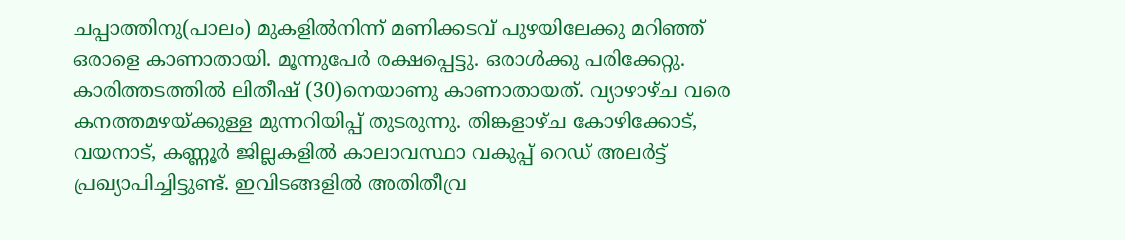ചപ്പാത്തിനു(പാലം) മുകളിൽനിന്ന് മണിക്കടവ് പുഴയിലേക്കു മറിഞ്ഞ് ഒരാളെ കാണാതായി. മൂന്നുപേർ രക്ഷപ്പെട്ടു. ഒരാൾക്കു പരിക്കേറ്റു. കാരിത്തടത്തിൽ ലിതീഷ് (30)നെയാണു കാണാതായത്. വ്യാഴാഴ്ച വരെ കനത്തമഴയ്ക്കുള്ള മുന്നറിയിപ്പ് തുടരുന്നു. തിങ്കളാഴ്ച കോഴിക്കോട്, വയനാട്, കണ്ണൂർ ജില്ലകളിൽ കാലാവസ്ഥാ വകുപ്പ് റെഡ് അലർട്ട് പ്രഖ്യാപിച്ചിട്ടുണ്ട്. ഇവിടങ്ങളിൽ അതിതീവ്ര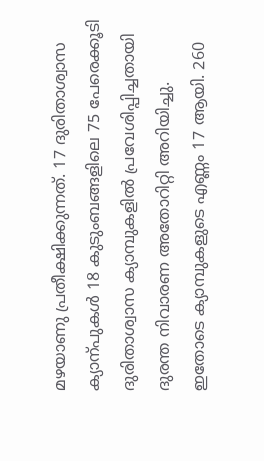മഴയാണു പ്രതീക്ഷിക്കുന്നത്. 17 ദുരിതാശ്വാസ ക്യാന്പുകൾ 18 കുടുംബങ്ങളിലെ 75 പേരെക്കൂടി ദുരിതാശ്വാസ ക്യാമ്പുകളിൽ പ്രവേശിപ്പിച്ചതായി ദുരന്ത നിവാരണ അതോറിറ്റി അറിയിച്ചു. ഇതോടെ ക്യാമ്പുകളുടെ എണ്ണം 17 ആയി. 260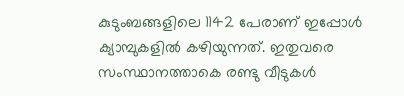കുടുംബങ്ങളിലെ 1142 പേരാണ് ഇപ്പോൾ ക്യാമ്പുകളിൽ കഴിയുന്നത്. ഇതുവരെ സംസ്ഥാനത്താകെ രണ്ടു വീടുകൾ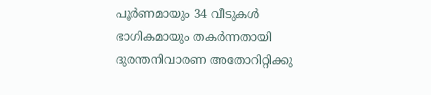പൂർണമായും 34 വീടുകൾ ഭാഗികമായും തകർന്നതായി ദുരന്തനിവാരണ അതോറിറ്റിക്കു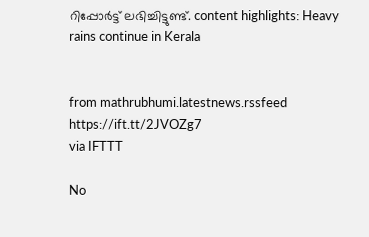റിപ്പോർട്ട് ലഭിച്ചിട്ടുണ്ട്. content highlights: Heavy rains continue in Kerala


from mathrubhumi.latestnews.rssfeed https://ift.tt/2JVOZg7
via IFTTT

No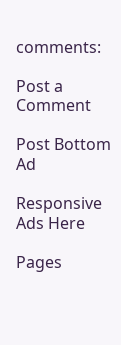comments:

Post a Comment

Post Bottom Ad

Responsive Ads Here

Pages